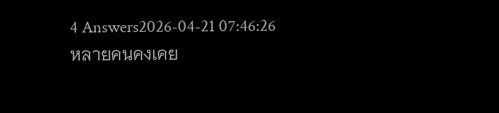4 Answers2026-04-21 07:46:26
หลายคนคงเคย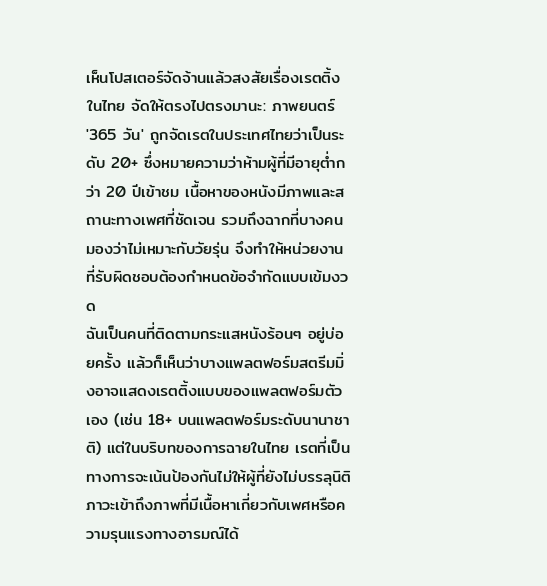เห็นโปสเตอร์จัดจ้านแล้วสงสัยเรื่องเรตติ้งในไทย จัดให้ตรงไปตรงมานะ: ภาพยนตร์ '365 วัน' ถูกจัดเรตในประเทศไทยว่าเป็นระดับ 20+ ซึ่งหมายความว่าห้ามผู้ที่มีอายุต่ำกว่า 20 ปีเข้าชม เนื้อหาของหนังมีภาพและสถานะทางเพศที่ชัดเจน รวมถึงฉากที่บางคนมองว่าไม่เหมาะกับวัยรุ่น จึงทำให้หน่วยงานที่รับผิดชอบต้องกำหนดข้อจำกัดแบบเข้มงวด
ฉันเป็นคนที่ติดตามกระแสหนังร้อนๆ อยู่บ่อยครั้ง แล้วก็เห็นว่าบางแพลตฟอร์มสตรีมมิ่งอาจแสดงเรตติ้งแบบของแพลตฟอร์มตัวเอง (เช่น 18+ บนแพลตฟอร์มระดับนานาชาติ) แต่ในบริบทของการฉายในไทย เรตที่เป็นทางการจะเน้นป้องกันไม่ให้ผู้ที่ยังไม่บรรลุนิติภาวะเข้าถึงภาพที่มีเนื้อหาเกี่ยวกับเพศหรือความรุนแรงทางอารมณ์ได้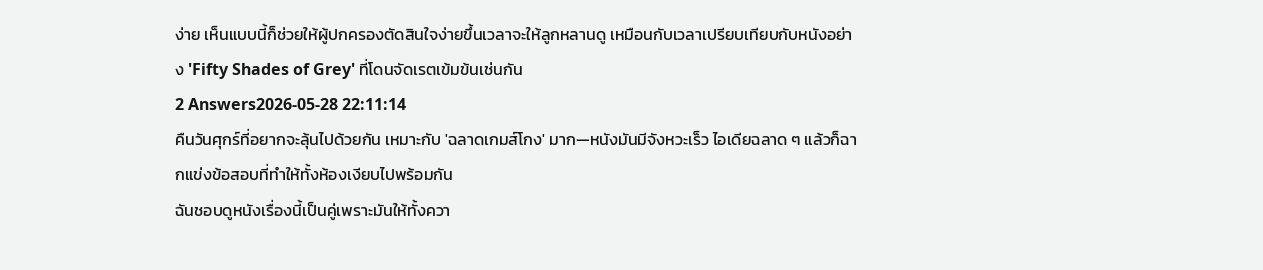ง่าย เห็นแบบนี้ก็ช่วยให้ผู้ปกครองตัดสินใจง่ายขึ้นเวลาจะให้ลูกหลานดู เหมือนกับเวลาเปรียบเทียบกับหนังอย่าง 'Fifty Shades of Grey' ที่โดนจัดเรตเข้มข้นเช่นกัน
2 Answers2026-05-28 22:11:14
คืนวันศุกร์ที่อยากจะลุ้นไปด้วยกัน เหมาะกับ 'ฉลาดเกมส์โกง' มาก—หนังมันมีจังหวะเร็ว ไอเดียฉลาด ๆ แล้วก็ฉากแข่งข้อสอบที่ทำให้ทั้งห้องเงียบไปพร้อมกัน
ฉันชอบดูหนังเรื่องนี้เป็นคู่เพราะมันให้ทั้งควา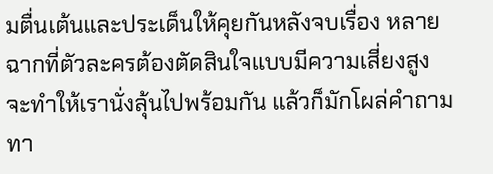มตื่นเต้นและประเด็นให้คุยกันหลังจบเรื่อง หลายฉากที่ตัวละครต้องตัดสินใจแบบมีความเสี่ยงสูง จะทำให้เรานั่งลุ้นไปพร้อมกัน แล้วก็มักโผล่คำถามทา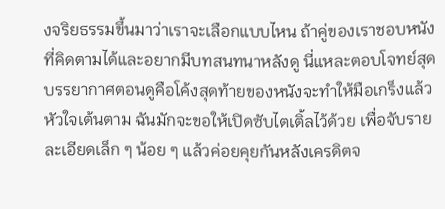งจริยธรรมขึ้นมาว่าเราจะเลือกแบบไหน ถ้าคู่ของเราชอบหนังที่คิดตามได้และอยากมีบทสนทนาหลังดู นี่แหละตอบโจทย์สุด
บรรยากาศตอนดูคือโค้งสุดท้ายของหนังจะทำให้มือเกร็งแล้วหัวใจเต้นตาม ฉันมักจะขอให้เปิดซับไตเติ้ลไว้ด้วย เพื่อจับรายละเอียดเล็ก ๆ น้อย ๆ แล้วค่อยคุยกันหลังเครดิตจ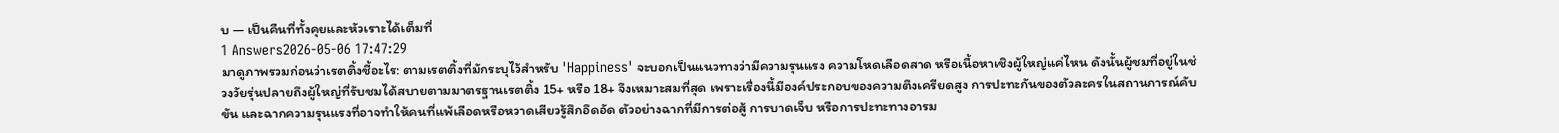บ — เป็นคืนที่ทั้งคุยและหัวเราะได้เต็มที่
1 Answers2026-05-06 17:47:29
มาดูภาพรวมก่อนว่าเรตติ้งชี้อะไร: ตามเรตติ้งที่มักระบุไว้สำหรับ 'Happiness' จะบอกเป็นแนวทางว่ามีความรุนแรง ความโหดเลือดสาด หรือเนื้อหาเชิงผู้ใหญ่แค่ไหน ดังนั้นผู้ชมที่อยู่ในช่วงวัยรุ่นปลายถึงผู้ใหญ่ที่รับชมได้สบายตามมาตรฐานเรตติ้ง 15+ หรือ 18+ จึงเหมาะสมที่สุด เพราะเรื่องนี้มีองค์ประกอบของความตึงเครียดสูง การปะทะกันของตัวละครในสถานการณ์คับขัน และฉากความรุนแรงที่อาจทำให้คนที่แพ้เลือดหรือหวาดเสียวรู้สึกอึดอัด ตัวอย่างฉากที่มีการต่อสู้ การบาดเจ็บ หรือการปะทะทางอารม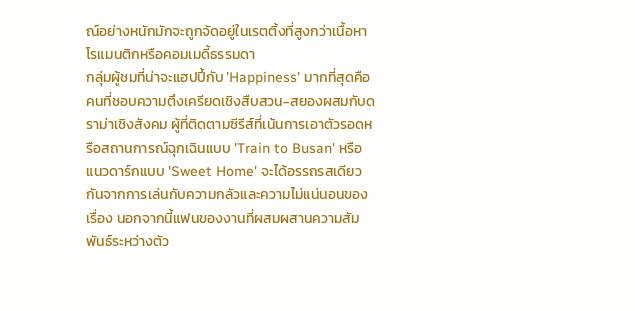ณ์อย่างหนักมักจะถูกจัดอยู่ในเรตติ้งที่สูงกว่าเนื้อหาโรแมนติกหรือคอมเมดี้ธรรมดา
กลุ่มผู้ชมที่น่าจะแฮปปี้กับ 'Happiness' มากที่สุดคือคนที่ชอบความตึงเครียดเชิงสืบสวน-สยองผสมกับดราม่าเชิงสังคม ผู้ที่ติดตามซีรีส์ที่เน้นการเอาตัวรอดหรือสถานการณ์ฉุกเฉินแบบ 'Train to Busan' หรือแนวดาร์กแบบ 'Sweet Home' จะได้อรรถรสเดียวกันจากการเล่นกับความกลัวและความไม่แน่นอนของเรื่อง นอกจากนี้แฟนของงานที่ผสมผสานความสัมพันธ์ระหว่างตัว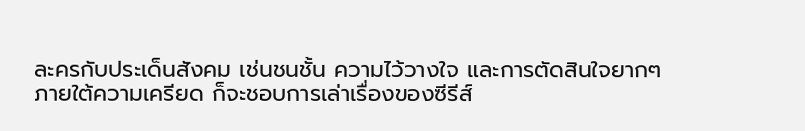ละครกับประเด็นสังคม เช่นชนชั้น ความไว้วางใจ และการตัดสินใจยากๆ ภายใต้ความเครียด ก็จะชอบการเล่าเรื่องของซีรีส์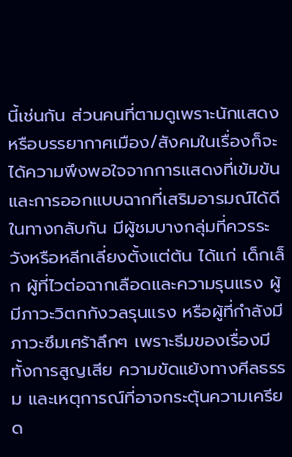นี้เช่นกัน ส่วนคนที่ตามดูเพราะนักแสดงหรือบรรยากาศเมือง/สังคมในเรื่องก็จะได้ความพึงพอใจจากการแสดงที่เข้มข้นและการออกแบบฉากที่เสริมอารมณ์ได้ดี
ในทางกลับกัน มีผู้ชมบางกลุ่มที่ควรระวังหรือหลีกเลี่ยงตั้งแต่ต้น ได้แก่ เด็กเล็ก ผู้ที่ไวต่อฉากเลือดและความรุนแรง ผู้มีภาวะวิตกกังวลรุนแรง หรือผู้ที่กำลังมีภาวะซึมเศร้าลึกๆ เพราะธีมของเรื่องมีทั้งการสูญเสีย ความขัดแย้งทางศีลธรรม และเหตุการณ์ที่อาจกระตุ้นความเครียด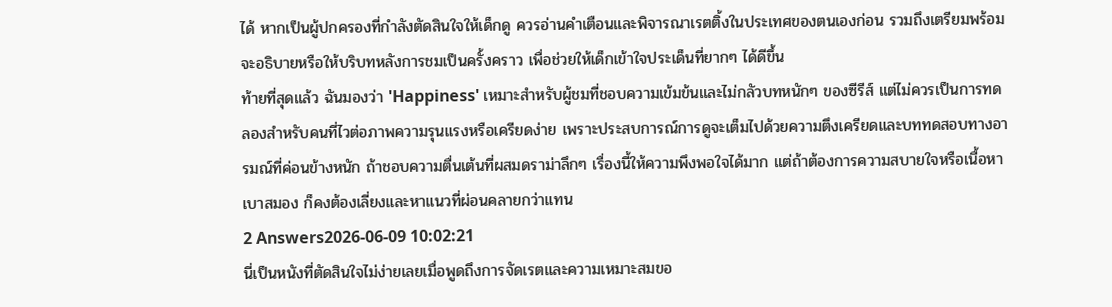ได้ หากเป็นผู้ปกครองที่กำลังตัดสินใจให้เด็กดู ควรอ่านคำเตือนและพิจารณาเรตติ้งในประเทศของตนเองก่อน รวมถึงเตรียมพร้อมจะอธิบายหรือให้บริบทหลังการชมเป็นครั้งคราว เพื่อช่วยให้เด็กเข้าใจประเด็นที่ยากๆ ได้ดีขึ้น
ท้ายที่สุดแล้ว ฉันมองว่า 'Happiness' เหมาะสำหรับผู้ชมที่ชอบความเข้มข้นและไม่กลัวบทหนักๆ ของซีรีส์ แต่ไม่ควรเป็นการทดลองสำหรับคนที่ไวต่อภาพความรุนแรงหรือเครียดง่าย เพราะประสบการณ์การดูจะเต็มไปด้วยความตึงเครียดและบททดสอบทางอารมณ์ที่ค่อนข้างหนัก ถ้าชอบความตื่นเต้นที่ผสมดราม่าลึกๆ เรื่องนี้ให้ความพึงพอใจได้มาก แต่ถ้าต้องการความสบายใจหรือเนื้อหาเบาสมอง ก็คงต้องเลี่ยงและหาแนวที่ผ่อนคลายกว่าแทน
2 Answers2026-06-09 10:02:21
นี่เป็นหนังที่ตัดสินใจไม่ง่ายเลยเมื่อพูดถึงการจัดเรตและความเหมาะสมขอ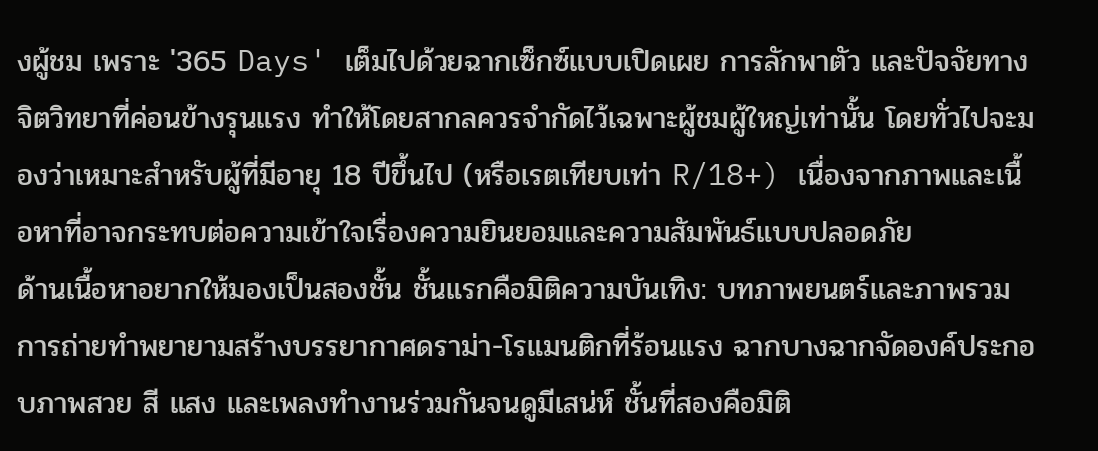งผู้ชม เพราะ '365 Days' เต็มไปด้วยฉากเซ็กซ์แบบเปิดเผย การลักพาตัว และปัจจัยทางจิตวิทยาที่ค่อนข้างรุนแรง ทำให้โดยสากลควรจำกัดไว้เฉพาะผู้ชมผู้ใหญ่เท่านั้น โดยทั่วไปจะมองว่าเหมาะสำหรับผู้ที่มีอายุ 18 ปีขึ้นไป (หรือเรตเทียบเท่า R/18+) เนื่องจากภาพและเนื้อหาที่อาจกระทบต่อความเข้าใจเรื่องความยินยอมและความสัมพันธ์แบบปลอดภัย
ด้านเนื้อหาอยากให้มองเป็นสองชั้น ชั้นแรกคือมิติความบันเทิง: บทภาพยนตร์และภาพรวมการถ่ายทำพยายามสร้างบรรยากาศดราม่า-โรแมนติกที่ร้อนแรง ฉากบางฉากจัดองค์ประกอบภาพสวย สี แสง และเพลงทำงานร่วมกันจนดูมีเสน่ห์ ชั้นที่สองคือมิติ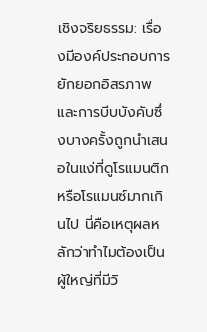เชิงจริยธรรม: เรื่องมีองค์ประกอบการยักยอกอิสรภาพและการบีบบังคับซึ่งบางครั้งถูกนำเสนอในแง่ที่ดูโรแมนติกหรือโรแมนซ์มากเกินไป นี่คือเหตุผลหลักว่าทำไมต้องเป็นผู้ใหญ่ที่มีวิ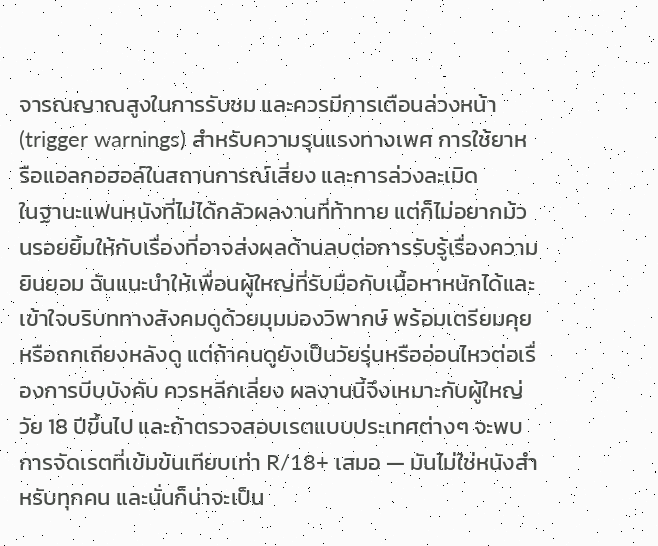จารณญาณสูงในการรับชม และควรมีการเตือนล่วงหน้า (trigger warnings) สำหรับความรุนแรงทางเพศ การใช้ยาหรือแอลกอฮอล์ในสถานการณ์เสี่ยง และการล่วงละเมิด
ในฐานะแฟนหนังที่ไม่ได้กลัวผลงานที่ท้าทาย แต่ก็ไม่อยากม้วนรอยยิ้มให้กับเรื่องที่อาจส่งผลด้านลบต่อการรับรู้เรื่องความยินยอม ฉันแนะนำให้เพื่อนผู้ใหญ่ที่รับมือกับเนื้อหาหนักได้และเข้าใจบริบททางสังคมดูด้วยมุมมองวิพากษ์ พร้อมเตรียมคุยหรือถกเถียงหลังดู แต่ถ้าคนดูยังเป็นวัยรุ่นหรืออ่อนไหวต่อเรื่องการบีบบังคับ ควรหลีกเลี่ยง ผลงานนี้จึงเหมาะกับผู้ใหญ่วัย 18 ปีขึ้นไป และถ้าตรวจสอบเรตแบบประเทศต่างๆ จะพบการจัดเรตที่เข้มข้นเทียบเท่า R/18+ เสมอ — มันไม่ใช่หนังสำหรับทุกคน และนั่นก็น่าจะเป็น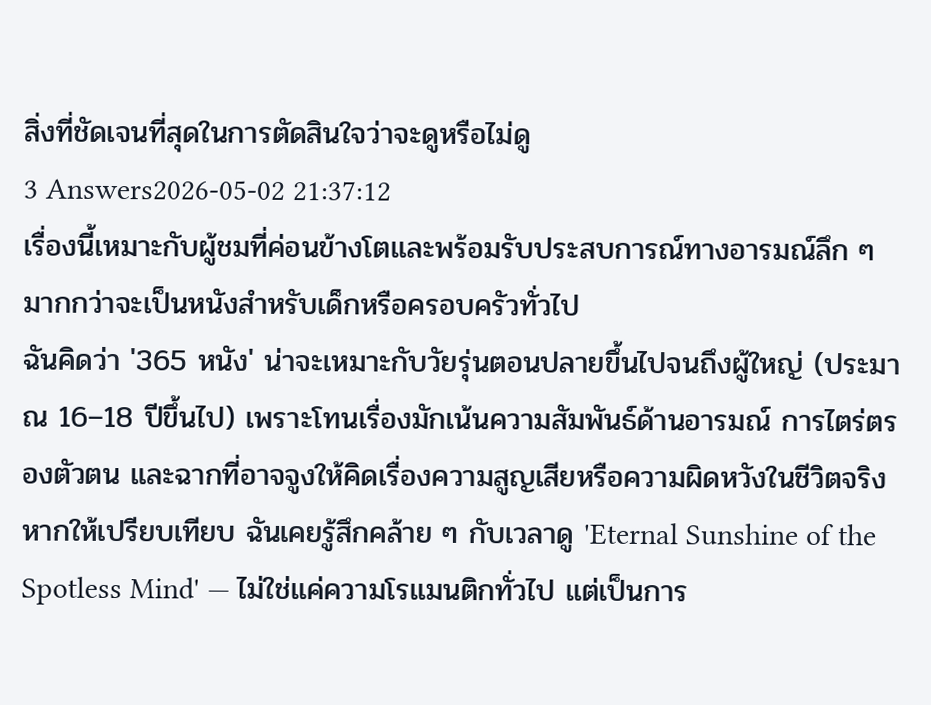สิ่งที่ชัดเจนที่สุดในการตัดสินใจว่าจะดูหรือไม่ดู
3 Answers2026-05-02 21:37:12
เรื่องนี้เหมาะกับผู้ชมที่ค่อนข้างโตและพร้อมรับประสบการณ์ทางอารมณ์ลึก ๆ มากกว่าจะเป็นหนังสำหรับเด็กหรือครอบครัวทั่วไป
ฉันคิดว่า '365 หนัง' น่าจะเหมาะกับวัยรุ่นตอนปลายขึ้นไปจนถึงผู้ใหญ่ (ประมาณ 16–18 ปีขึ้นไป) เพราะโทนเรื่องมักเน้นความสัมพันธ์ด้านอารมณ์ การไตร่ตรองตัวตน และฉากที่อาจจูงให้คิดเรื่องความสูญเสียหรือความผิดหวังในชีวิตจริง หากให้เปรียบเทียบ ฉันเคยรู้สึกคล้าย ๆ กับเวลาดู 'Eternal Sunshine of the Spotless Mind' — ไม่ใช่แค่ความโรแมนติกทั่วไป แต่เป็นการ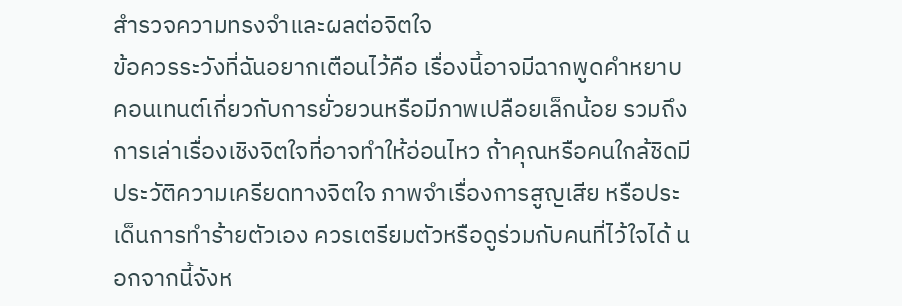สำรวจความทรงจำและผลต่อจิตใจ
ข้อควรระวังที่ฉันอยากเตือนไว้คือ เรื่องนี้อาจมีฉากพูดคำหยาบ คอนเทนต์เกี่ยวกับการยั่วยวนหรือมีภาพเปลือยเล็กน้อย รวมถึงการเล่าเรื่องเชิงจิตใจที่อาจทำให้อ่อนไหว ถ้าคุณหรือคนใกล้ชิดมีประวัติความเครียดทางจิตใจ ภาพจำเรื่องการสูญเสีย หรือประเด็นการทำร้ายตัวเอง ควรเตรียมตัวหรือดูร่วมกับคนที่ไว้ใจได้ นอกจากนี้จังห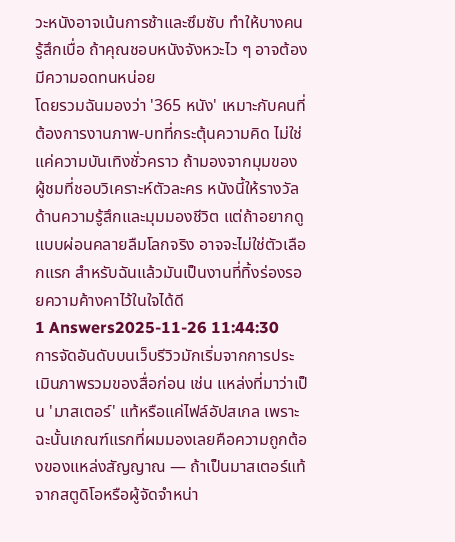วะหนังอาจเน้นการช้าและซึมซับ ทำให้บางคนรู้สึกเบื่อ ถ้าคุณชอบหนังจังหวะไว ๆ อาจต้องมีความอดทนหน่อย
โดยรวมฉันมองว่า '365 หนัง' เหมาะกับคนที่ต้องการงานภาพ-บทที่กระตุ้นความคิด ไม่ใช่แค่ความบันเทิงชั่วคราว ถ้ามองจากมุมของผู้ชมที่ชอบวิเคราะห์ตัวละคร หนังนี้ให้รางวัลด้านความรู้สึกและมุมมองชีวิต แต่ถ้าอยากดูแบบผ่อนคลายลืมโลกจริง อาจจะไม่ใช่ตัวเลือกแรก สำหรับฉันแล้วมันเป็นงานที่ทิ้งร่องรอยความค้างคาไว้ในใจได้ดี
1 Answers2025-11-26 11:44:30
การจัดอันดับบนเว็บรีวิวมักเริ่มจากการประเมินภาพรวมของสื่อก่อน เช่น แหล่งที่มาว่าเป็น 'มาสเตอร์' แท้หรือแค่ไฟล์อัปสเกล เพราะฉะนั้นเกณฑ์แรกที่ผมมองเลยคือความถูกต้องของแหล่งสัญญาณ — ถ้าเป็นมาสเตอร์แท้จากสตูดิโอหรือผู้จัดจำหน่า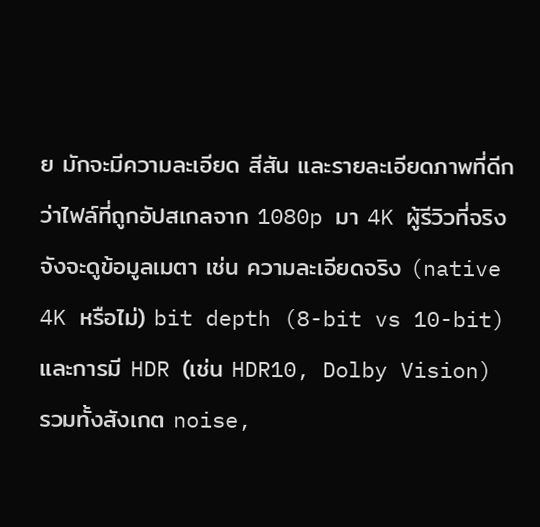ย มักจะมีความละเอียด สีสัน และรายละเอียดภาพที่ดีกว่าไฟล์ที่ถูกอัปสเกลจาก 1080p มา 4K ผู้รีวิวที่จริงจังจะดูข้อมูลเมตา เช่น ความละเอียดจริง (native 4K หรือไม่) bit depth (8-bit vs 10-bit) และการมี HDR (เช่น HDR10, Dolby Vision) รวมทั้งสังเกต noise,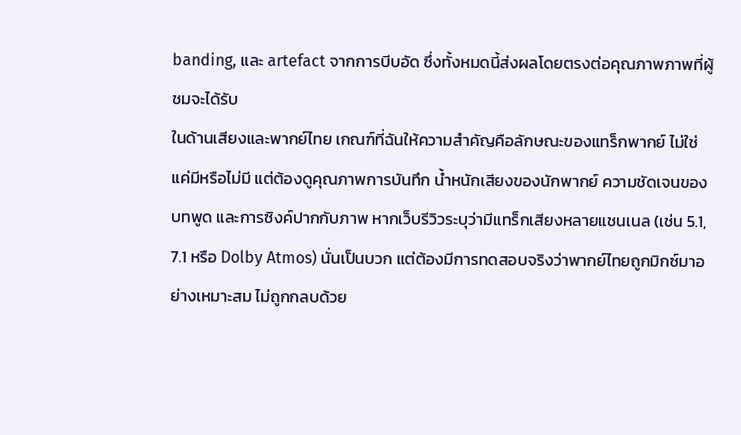banding, และ artefact จากการบีบอัด ซึ่งทั้งหมดนี้ส่งผลโดยตรงต่อคุณภาพภาพที่ผู้ชมจะได้รับ
ในด้านเสียงและพากย์ไทย เกณฑ์ที่ฉันให้ความสำคัญคือลักษณะของแทร็กพากย์ ไม่ใช่แค่มีหรือไม่มี แต่ต้องดูคุณภาพการบันทึก น้ำหนักเสียงของนักพากย์ ความชัดเจนของบทพูด และการซิงค์ปากกับภาพ หากเว็บรีวิวระบุว่ามีแทร็กเสียงหลายแชนเนล (เช่น 5.1, 7.1 หรือ Dolby Atmos) นั่นเป็นบวก แต่ต้องมีการทดสอบจริงว่าพากย์ไทยถูกมิกซ์มาอย่างเหมาะสม ไม่ถูกกลบด้วย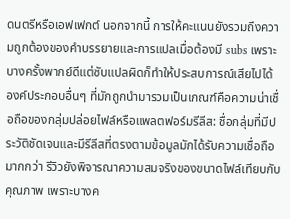ดนตรีหรือเอฟเฟกต์ นอกจากนี้ การให้คะแนนยังรวมถึงความถูกต้องของคำบรรยายและการแปลเมื่อต้องมี subs เพราะบางครั้งพากย์ดีแต่ซับแปลผิดก็ทำให้ประสบการณ์เสียไปได้
องค์ประกอบอื่นๆ ที่มักถูกนำมารวมเป็นเกณฑ์คือความน่าเชื่อถือของกลุ่มปล่อยไฟล์หรือแพลตฟอร์มรีลีส: ชื่อกลุ่มที่มีประวัติชัดเจนและมีรีลีสที่ตรงตามข้อมูลมักได้รับความเชื่อถือมากกว่า รีวิวยังพิจารณาความสมจริงของขนาดไฟล์เทียบกับคุณภาพ เพราะบางค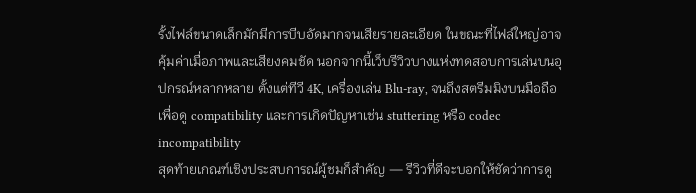รั้งไฟล์ขนาดเล็กมักมีการบีบอัดมากจนเสียรายละเอียด ในขณะที่ไฟล์ใหญ่อาจคุ้มค่าเมื่อภาพและเสียงคมชัด นอกจากนี้เว็บรีวิวบางแห่งทดสอบการเล่นบนอุปกรณ์หลากหลาย ตั้งแต่ทีวี 4K, เครื่องเล่น Blu-ray, จนถึงสตรีมมิงบนมือถือเพื่อดู compatibility และการเกิดปัญหาเช่น stuttering หรือ codec incompatibility
สุดท้ายเกณฑ์เชิงประสบการณ์ผู้ชมก็สำคัญ — รีวิวที่ดีจะบอกให้ชัดว่าการดู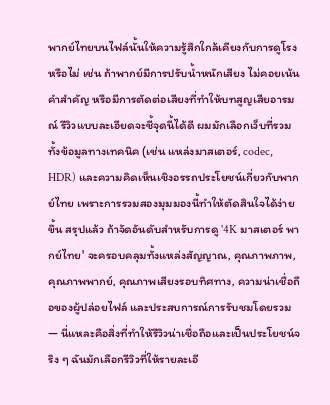พากย์ไทยบนไฟล์นั้นให้ความรู้สึกใกล้เคียงกับการดูโรงหรือไม่ เช่น ถ้าพากย์มีการปรับน้ำหนักเสียง ไม่คอยเน้นคำสำคัญ หรือมีการตัดต่อเสียงที่ทำให้บทสูญเสียอารมณ์ รีวิวแบบละเอียดจะชี้จุดนี้ได้ดี ผมมักเลือกเว็บที่รวมทั้งข้อมูลทางเทคนิค (เช่น แหล่งมาสเตอร์, codec, HDR) และความคิดเห็นเชิงอรรถประโยชน์เกี่ยวกับพากย์ไทย เพราะการรวมสองมุมมองนี้ทำให้ตัดสินใจได้ง่ายขึ้น สรุปแล้ว ถ้าจัดอันดับสำหรับการดู '4K มาสเตอร์ พากย์ไทย' จะครอบคลุมทั้งแหล่งสัญญาณ, คุณภาพภาพ, คุณภาพพากย์, คุณภาพเสียงรอบทิศทาง, ความน่าเชื่อถือของผู้ปล่อยไฟล์ และประสบการณ์การรับชมโดยรวม — นี่แหละคือสิ่งที่ทำให้รีวิวน่าเชื่อถือและเป็นประโยชน์จริง ๆ ฉันมักเลือกรีวิวที่ให้รายละเอี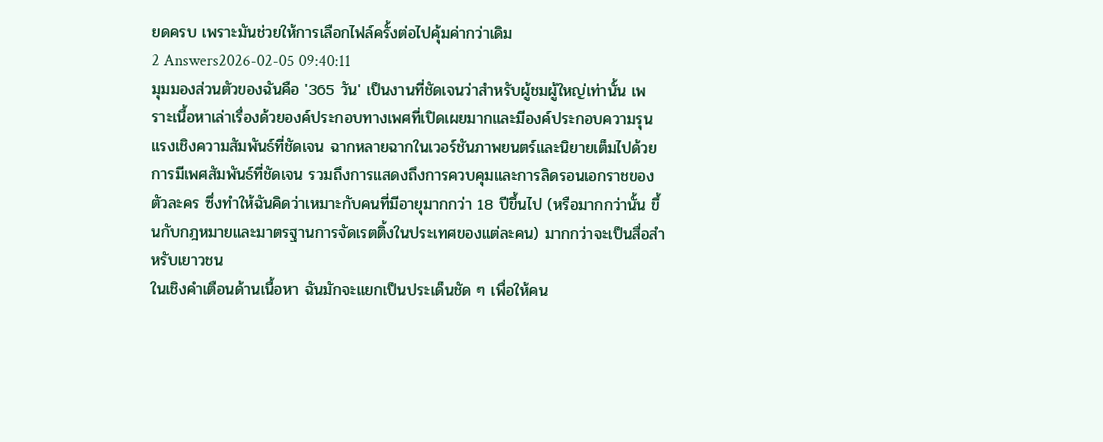ยดครบ เพราะมันช่วยให้การเลือกไฟล์ครั้งต่อไปคุ้มค่ากว่าเดิม
2 Answers2026-02-05 09:40:11
มุมมองส่วนตัวของฉันคือ '365 วัน' เป็นงานที่ชัดเจนว่าสำหรับผู้ชมผู้ใหญ่เท่านั้น เพราะเนื้อหาเล่าเรื่องด้วยองค์ประกอบทางเพศที่เปิดเผยมากและมีองค์ประกอบความรุนแรงเชิงความสัมพันธ์ที่ชัดเจน ฉากหลายฉากในเวอร์ชันภาพยนตร์และนิยายเต็มไปด้วยการมีเพศสัมพันธ์ที่ชัดเจน รวมถึงการแสดงถึงการควบคุมและการลิดรอนเอกราชของตัวละคร ซึ่งทำให้ฉันคิดว่าเหมาะกับคนที่มีอายุมากกว่า 18 ปีขึ้นไป (หรือมากกว่านั้น ขึ้นกับกฎหมายและมาตรฐานการจัดเรตติ้งในประเทศของแต่ละคน) มากกว่าจะเป็นสื่อสำหรับเยาวชน
ในเชิงคำเตือนด้านเนื้อหา ฉันมักจะแยกเป็นประเด็นชัด ๆ เพื่อให้คน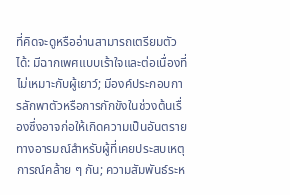ที่คิดจะดูหรืออ่านสามารถเตรียมตัวได้: มีฉากเพศแบบเร้าใจและต่อเนื่องที่ไม่เหมาะกับผู้เยาว์; มีองค์ประกอบการลักพาตัวหรือการกักขังในช่วงต้นเรื่องซึ่งอาจก่อให้เกิดความเป็นอันตรายทางอารมณ์สำหรับผู้ที่เคยประสบเหตุการณ์คล้าย ๆ กัน; ความสัมพันธ์ระห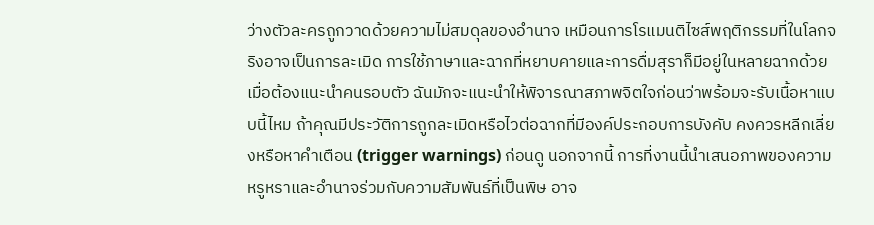ว่างตัวละครถูกวาดด้วยความไม่สมดุลของอำนาจ เหมือนการโรแมนติไซส์พฤติกรรมที่ในโลกจริงอาจเป็นการละเมิด การใช้ภาษาและฉากที่หยาบคายและการดื่มสุราก็มีอยู่ในหลายฉากด้วย
เมื่อต้องแนะนำคนรอบตัว ฉันมักจะแนะนำให้พิจารณาสภาพจิตใจก่อนว่าพร้อมจะรับเนื้อหาแบบนี้ไหม ถ้าคุณมีประวัติการถูกละเมิดหรือไวต่อฉากที่มีองค์ประกอบการบังคับ คงควรหลีกเลี่ยงหรือหาคำเตือน (trigger warnings) ก่อนดู นอกจากนี้ การที่งานนี้นำเสนอภาพของความหรูหราและอำนาจร่วมกับความสัมพันธ์ที่เป็นพิษ อาจ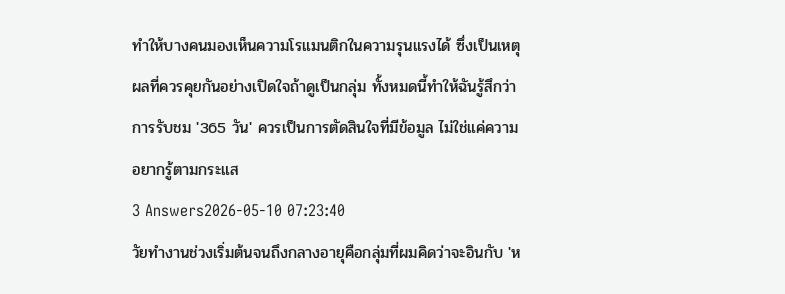ทำให้บางคนมองเห็นความโรแมนติกในความรุนแรงได้ ซึ่งเป็นเหตุผลที่ควรคุยกันอย่างเปิดใจถ้าดูเป็นกลุ่ม ทั้งหมดนี้ทำให้ฉันรู้สึกว่าการรับชม '365 วัน' ควรเป็นการตัดสินใจที่มีข้อมูล ไม่ใช่แค่ความอยากรู้ตามกระแส
3 Answers2026-05-10 07:23:40
วัยทำงานช่วงเริ่มต้นจนถึงกลางอายุคือกลุ่มที่ผมคิดว่าจะอินกับ 'ห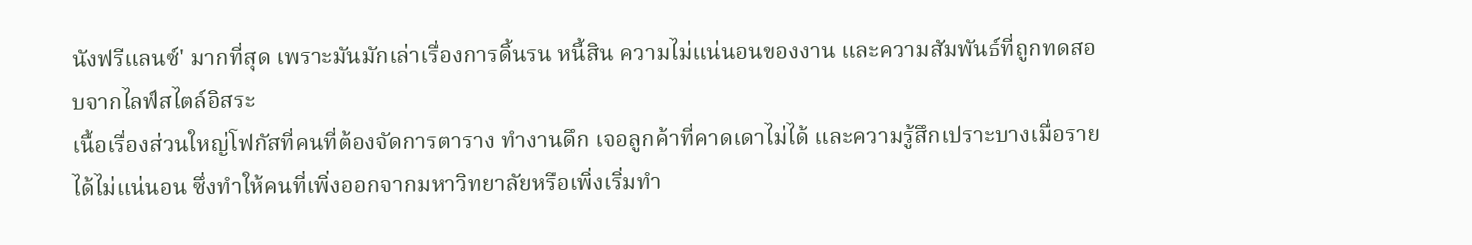นังฟรีแลนซ์' มากที่สุด เพราะมันมักเล่าเรื่องการดิ้นรน หนี้สิน ความไม่แน่นอนของงาน และความสัมพันธ์ที่ถูกทดสอบจากไลฟ์สไตล์อิสระ
เนื้อเรื่องส่วนใหญ่โฟกัสที่คนที่ต้องจัดการตาราง ทำงานดึก เจอลูกค้าที่คาดเดาไม่ได้ และความรู้สึกเปราะบางเมื่อรายได้ไม่แน่นอน ซึ่งทำให้คนที่เพิ่งออกจากมหาวิทยาลัยหรือเพิ่งเริ่มทำ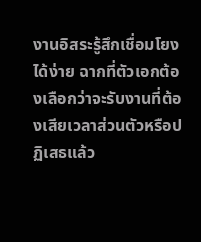งานอิสระรู้สึกเชื่อมโยงได้ง่าย ฉากที่ตัวเอกต้องเลือกว่าจะรับงานที่ต้องเสียเวลาส่วนตัวหรือปฏิเสธแล้ว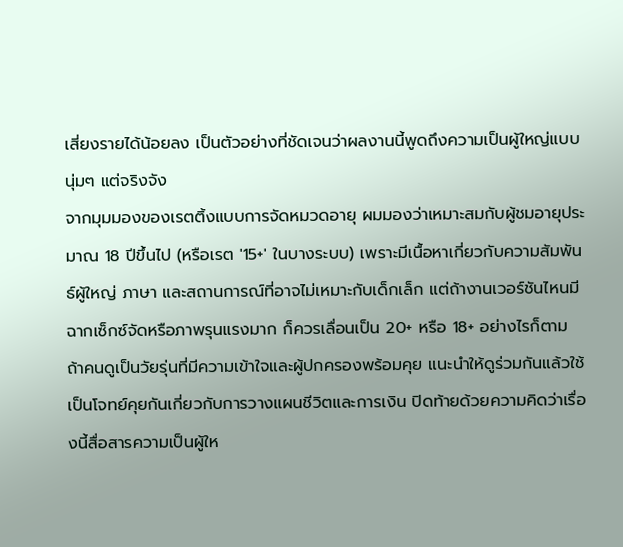เสี่ยงรายได้น้อยลง เป็นตัวอย่างที่ชัดเจนว่าผลงานนี้พูดถึงความเป็นผู้ใหญ่แบบนุ่มๆ แต่จริงจัง
จากมุมมองของเรตติ้งแบบการจัดหมวดอายุ ผมมองว่าเหมาะสมกับผู้ชมอายุประมาณ 18 ปีขึ้นไป (หรือเรต '15+' ในบางระบบ) เพราะมีเนื้อหาเกี่ยวกับความสัมพันธ์ผู้ใหญ่ ภาษา และสถานการณ์ที่อาจไม่เหมาะกับเด็กเล็ก แต่ถ้างานเวอร์ชันไหนมีฉากเซ็กซ์จัดหรือภาพรุนแรงมาก ก็ควรเลื่อนเป็น 20+ หรือ 18+ อย่างไรก็ตาม ถ้าคนดูเป็นวัยรุ่นที่มีความเข้าใจและผู้ปกครองพร้อมคุย แนะนำให้ดูร่วมกันแล้วใช้เป็นโจทย์คุยกันเกี่ยวกับการวางแผนชีวิตและการเงิน ปิดท้ายด้วยความคิดว่าเรื่องนี้สื่อสารความเป็นผู้ให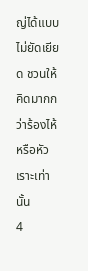ญ่ได้แบบไม่ยัดเยียด ชวนให้คิดมากกว่าร้องไห้หรือหัวเราะเท่านั้น
4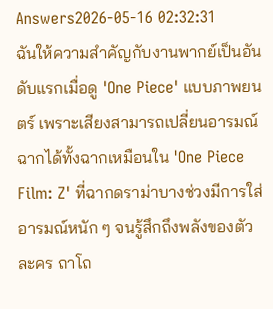Answers2026-05-16 02:32:31
ฉันให้ความสำคัญกับงานพากย์เป็นอันดับแรกเมื่อดู 'One Piece' แบบภาพยนตร์ เพราะเสียงสามารถเปลี่ยนอารมณ์ฉากได้ทั้งฉากเหมือนใน 'One Piece Film: Z' ที่ฉากดราม่าบางช่วงมีการใส่อารมณ์หนัก ๆ จนรู้สึกถึงพลังของตัวละคร ถาโถ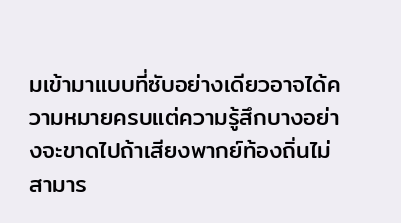มเข้ามาแบบที่ซับอย่างเดียวอาจได้ความหมายครบแต่ความรู้สึกบางอย่างจะขาดไปถ้าเสียงพากย์ท้องถิ่นไม่สามาร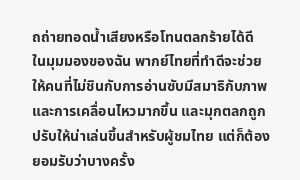ถถ่ายทอดน้ำเสียงหรือโทนตลกร้ายได้ดี
ในมุมมองของฉัน พากย์ไทยที่ทำดีจะช่วยให้คนที่ไม่ชินกับการอ่านซับมีสมาธิกับภาพและการเคลื่อนไหวมากขึ้น และมุกตลกถูกปรับให้น่าเล่นขึ้นสำหรับผู้ชมไทย แต่ก็ต้องยอมรับว่าบางครั้ง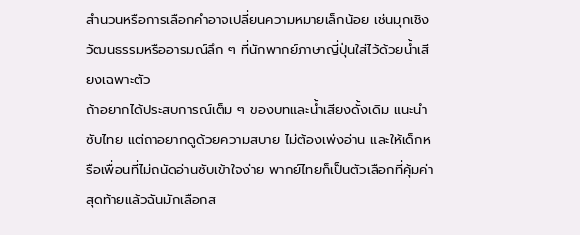สำนวนหรือการเลือกคำอาจเปลี่ยนความหมายเล็กน้อย เช่นมุกเชิงวัฒนธรรมหรืออารมณ์ลึก ๆ ที่นักพากย์ภาษาญี่ปุ่นใส่ไว้ด้วยน้ำเสียงเฉพาะตัว
ถ้าอยากได้ประสบการณ์เต็ม ๆ ของบทและน้ำเสียงดั้งเดิม แนะนำซับไทย แต่ถาอยากดูด้วยความสบาย ไม่ต้องเพ่งอ่าน และให้เด็กหรือเพื่อนที่ไม่ถนัดอ่านซับเข้าใจง่าย พากย์ไทยก็เป็นตัวเลือกที่คุ้มค่า สุดท้ายแล้วฉันมักเลือกส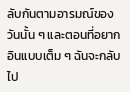ลับกันตามอารมณ์ของวันนั้น ๆ และตอนที่อยากอินแบบเต็ม ๆ ฉันจะกลับไป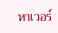หาเวอร์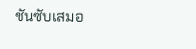ชันซับเสมอ